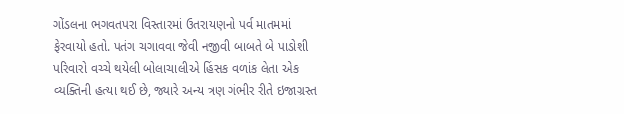ગોંડલના ભગવતપરા વિસ્તારમાં ઉતરાયણનો પર્વ માતમમાં ફેરવાયો હતો. પતંગ ચગાવવા જેવી નજીવી બાબતે બે પાડોશી પરિવારો વચ્ચે થયેલી બોલાચાલીએ હિંસક વળાંક લેતા એક વ્યક્તિની હત્યા થઈ છે, જ્યારે અન્ય ત્રણ ગંભીર રીતે ઇજાગ્રસ્ત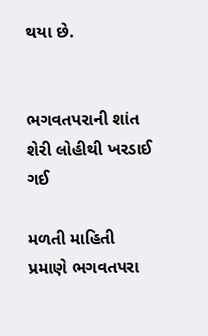થયા છે.


ભગવતપરાની શાંત શેરી લોહીથી ખરડાઈ ગઈ

મળતી માહિતી પ્રમાણે ભગવતપરા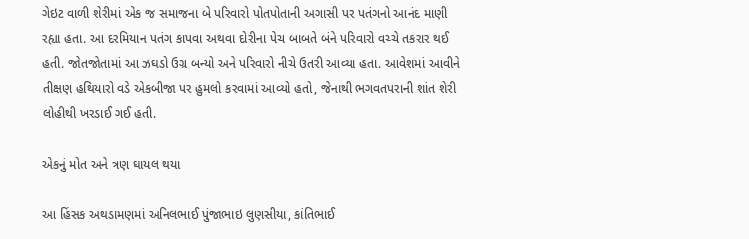ગેઇટ વાળી શેરીમાં એક જ સમાજના બે પરિવારો પોતપોતાની અગાસી પર પતંગનો આનંદ માણી રહ્યા હતા. આ દરમિયાન પતંગ કાપવા અથવા દોરીના પેચ બાબતે બંને પરિવારો વચ્ચે તકરાર થઈ હતી. જોતજોતામાં આ ઝઘડો ઉગ્ર બન્યો અને પરિવારો નીચે ઉતરી આવ્યા હતા. આવેશમાં આવીને તીક્ષણ હથિયારો વડે એકબીજા પર હુમલો કરવામાં આવ્યો હતો, જેનાથી ભગવતપરાની શાંત શેરી લોહીથી ખરડાઈ ગઈ હતી.

એકનું મોત અને ત્રણ ઘાયલ થયા

આ હિંસક અથડામણમાં અનિલભાઈ પુંજાભાઇ લુણસીયા, કાંતિભાઈ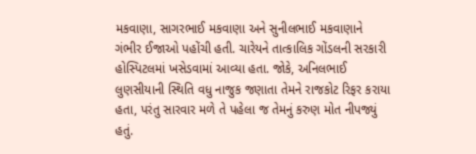મકવાણા, સાગરભાઈ મકવાણા અને સુનીલભાઈ મકવાણાને ગંભીર ઈજાઓ પહોંચી હતી. ચારેયને તાત્કાલિક ગોંડલની સરકારી હોસ્પિટલમાં ખસેડવામાં આવ્યા હતા. જોકે, અનિલભાઈ લુણસીયાની સ્થિતિ વધુ નાજુક જણાતા તેમને રાજકોટ રિફર કરાયા હતા, પરંતુ સારવાર મળે તે પહેલા જ તેમનું કરુણ મોત નીપજ્યું હતું.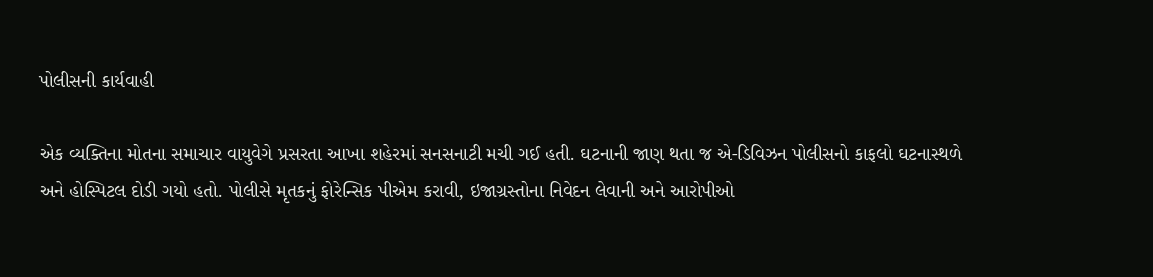પોલીસની કાર્યવાહી

એક વ્યક્તિના મોતના સમાચાર વાયુવેગે પ્રસરતા આખા શહેરમાં સનસનાટી મચી ગઈ હતી. ઘટનાની જાણ થતા જ એ-ડિવિઝન પોલીસનો કાફલો ઘટનાસ્થળે અને હોસ્પિટલ દોડી ગયો હતો. પોલીસે મૃતકનું ફોરેન્સિક પીએમ કરાવી, ઇજાગ્રસ્તોના નિવેદન લેવાની અને આરોપીઓ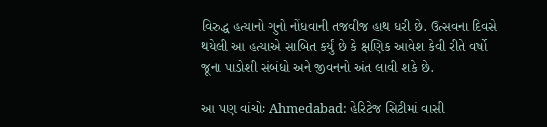વિરુદ્ધ હત્યાનો ગુનો નોંધવાની તજવીજ હાથ ધરી છે. ઉત્સવના દિવસે થયેલી આ હત્યાએ સાબિત કર્યું છે કે ક્ષણિક આવેશ કેવી રીતે વર્ષો જૂના પાડોશી સંબંધો અને જીવનનો અંત લાવી શકે છે.

આ પણ વાંચોઃ Ahmedabad: હેરિટેજ સિટીમાં વાસી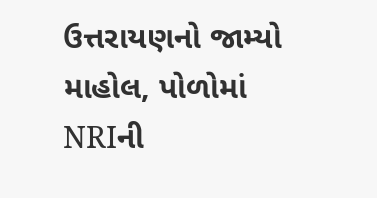ઉત્તરાયણનો જામ્યો માહોલ, પોળોમાં NRIની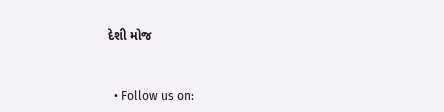દેશી મોજ


  • Follow us on: